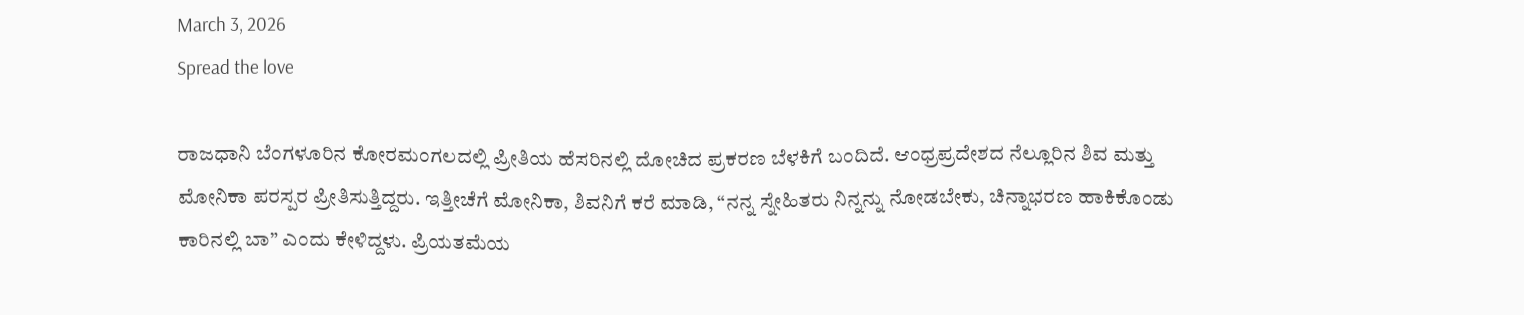March 3, 2026
Spread the love

ರಾಜಧಾನಿ ಬೆಂಗಳೂರಿನ ಕೋರಮಂಗಲದಲ್ಲಿ ಪ್ರೀತಿಯ ಹೆಸರಿನಲ್ಲಿ ದೋಚಿದ ಪ್ರಕರಣ ಬೆಳಕಿಗೆ ಬಂದಿದೆ. ಆಂಧ್ರಪ್ರದೇಶದ ನೆಲ್ಲೂರಿನ ಶಿವ ಮತ್ತು ಮೋನಿಕಾ ಪರಸ್ಪರ ಪ್ರೀತಿಸುತ್ತಿದ್ದರು. ಇತ್ತೀಚೆಗೆ ಮೋನಿಕಾ, ಶಿವನಿಗೆ ಕರೆ ಮಾಡಿ, “ನನ್ನ ಸ್ನೇಹಿತರು ನಿನ್ನನ್ನು ನೋಡಬೇಕು, ಚಿನ್ನಾಭರಣ ಹಾಕಿಕೊಂಡು ಕಾರಿನಲ್ಲಿ ಬಾ” ಎಂದು ಕೇಳಿದ್ದಳು. ಪ್ರಿಯತಮೆಯ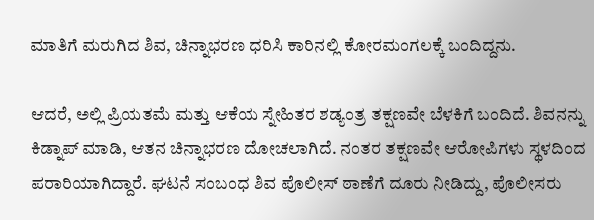ಮಾತಿಗೆ ಮರುಗಿದ ಶಿವ, ಚಿನ್ನಾಭರಣ ಧರಿಸಿ ಕಾರಿನಲ್ಲಿ ಕೋರಮಂಗಲಕ್ಕೆ ಬಂದಿದ್ದನು.

ಆದರೆ, ಅಲ್ಲಿ ಪ್ರಿಯತಮೆ ಮತ್ತು ಆಕೆಯ ಸ್ನೇಹಿತರ ಶಡ್ಯಂತ್ರ ತಕ್ಷಣವೇ ಬೆಳಕಿಗೆ ಬಂದಿದೆ. ಶಿವನನ್ನು ಕಿಡ್ನಾಪ್ ಮಾಡಿ, ಆತನ ಚಿನ್ನಾಭರಣ ದೋಚಲಾಗಿದೆ. ನಂತರ ತಕ್ಷಣವೇ ಆರೋಪಿಗಳು ಸ್ಥಳದಿಂದ ಪರಾರಿಯಾಗಿದ್ದಾರೆ. ಘಟನೆ ಸಂಬಂಧ ಶಿವ ಪೊಲೀಸ್ ಠಾಣೆಗೆ ದೂರು ನೀಡಿದ್ದು, ಪೊಲೀಸರು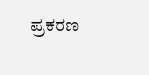ಪ್ರಕರಣ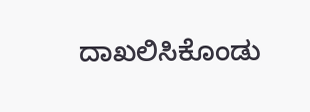ದಾಖಲಿಸಿಕೊಂಡು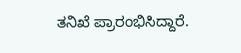ತನಿಖೆ ಪ್ರಾರಂಭಿಸಿದ್ದಾರೆ.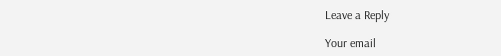Leave a Reply

Your email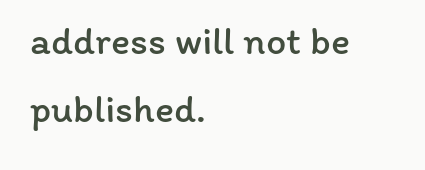address will not be published.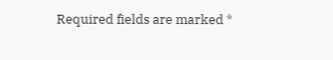Required fields are marked *